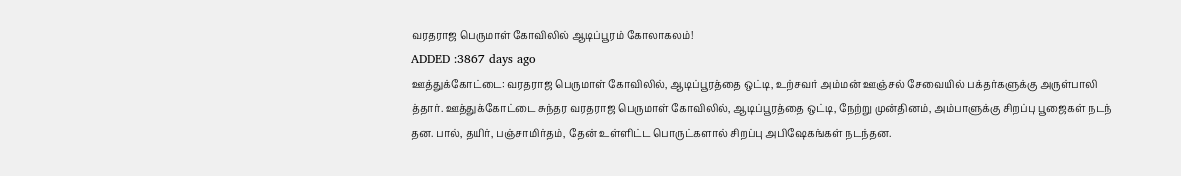வரதராஜ பெருமாள் கோவிலில் ஆடிப்பூரம் கோலாகலம்!
ADDED :3867 days ago
ஊத்துக்கோட்டை: வரதராஜ பெருமாள் கோவிலில், ஆடிப்பூரத்தை ஒட்டி, உற்சவர் அம்மன் ஊஞ்சல் சேவையில் பக்தர்களுக்கு அருள்பாலி த்தார். ஊத்துக்கோட்டை சுந்தர வரதராஜ பெருமாள் கோவிலில், ஆடிப்பூரத்தை ஒட்டி, நேற்று முன்தினம், அம்பாளுக்கு சிறப்பு பூஜைகள் நடந் தன. பால், தயிர், பஞ்சாமிர்தம், தேன் உள்ளிட்ட பொருட்களால் சிறப்பு அபிஷேகங்கள் நடந்தன.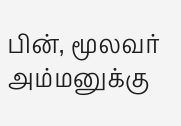பின், மூலவர் அம்மனுக்கு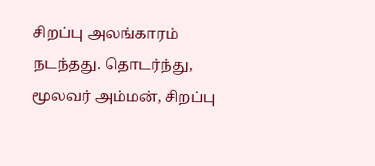சிறப்பு அலங்காரம் நடந்தது. தொடர்ந்து, மூலவர் அம்மன், சிறப்பு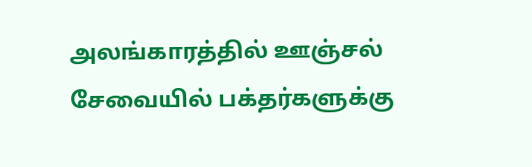அலங்காரத்தில் ஊஞ்சல் சேவையில் பக்தர்களுக்கு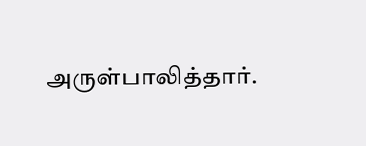அருள்பாலித்தார்.